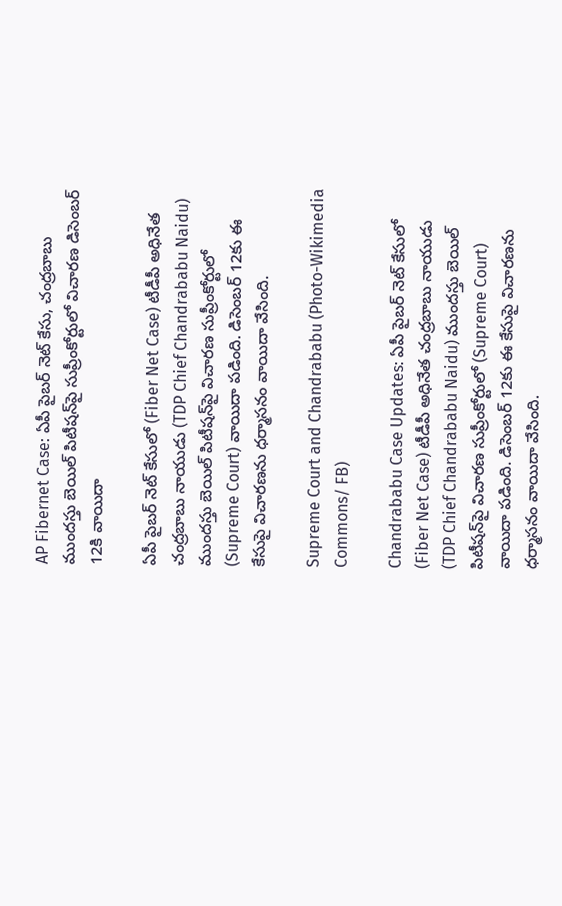AP Fibernet Case: ఏపీ పైబర్ నెట్ కేసు, చంద్రబాబు ముందస్తు బెయిల్ పిటీషన్‌పై సుప్రీంకోర్టులో విచారణ డిసెంబర్ 12కి వాయిదా

ఏపీ పైబర్ నెట్ కేసులో (Fiber Net Case) టీడీపీ అధినేత చంద్రబాబు నాయుడు (TDP Chief Chandrababu Naidu) ముందస్తు బెయిల్ పిటీషన్‌పై విచారణ సుప్రీంకోర్టులో (Supreme Court) వాయిదా పడింది. డిసెంబర్ 12కు ఈ కేసుపై విచారణను ధర్మాసనం వాయిదా వేసింది.

Supreme Court and Chandrababu (Photo-Wikimedia Commons/ FB)

Chandrababu Case Updates: ఏపీ పైబర్ నెట్ కేసులో (Fiber Net Case) టీడీపీ అధినేత చంద్రబాబు నాయుడు (TDP Chief Chandrababu Naidu) ముందస్తు బెయిల్ పిటీషన్‌పై విచారణ సుప్రీంకోర్టులో (Supreme Court) వాయిదా పడింది. డిసెంబర్ 12కు ఈ కేసుపై విచారణను ధర్మాసనం వాయిదా వేసింది.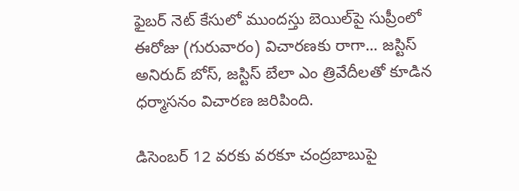ఫైబర్ నెట్ కేసులో ముందస్తు బెయిల్‌పై సుప్రీంలో ఈరోజు (గురువారం) విచారణకు రాగా... జస్టిస్ అనిరుద్ బోస్, జస్టిస్ బేలా ఎం త్రివేదీలతో కూడిన ధర్మాసనం విచారణ జరిపింది.

డిసెంబర్ 12 వరకు వరకూ చంద్రబాబుపై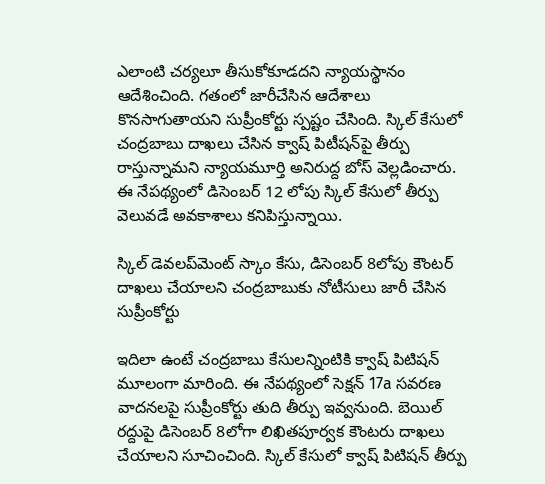ఎలాంటి చర్యలూ తీసుకోకూడదని న్యాయస్థానం ఆదేశించింది. గతంలో జారీచేసిన ఆదేశాలు కొనసాగుతాయని సుప్రీంకోర్టు స్పష్టం చేసింది. స్కిల్ కేసులో చంద్రబాబు దాఖలు చేసిన క్వాష్ పిటీషన్‌పై తీర్పు రాస్తున్నామని న్యాయమూర్తి అనిరుద్ద బోస్ వెల్లడించారు. ఈ నేపథ్యంలో డిసెంబర్ 12 లోపు స్కిల్ కేసులో తీర్పు వెలువడే అవకాశాలు కనిపిస్తున్నాయి.

స్కిల్‌ డెవలప్‌మెంట్‌ స్కాం కేసు, డిసెంబర్‌ 8లోపు కౌంటర్‌ దాఖలు చేయాలని చంద్రబాబుకు నోటీసులు జారీ చేసిన సుప్రీంకోర్టు

ఇదిలా ఉంటే చంద్రబాబు కేసులన్నింటికి క్వాష్‌ పిటిషన్‌ మూలంగా మారింది. ఈ నేపథ్యంలో సెక్షన్‌ 17a సవరణ వాదనలపై సుప్రీంకోర్టు తుది తీర్పు ఇవ్వనుంది. బెయిల్‌ రద్దుపై డిసెంబర్‌ 8లోగా లిఖితపూర్వక కౌంటరు దాఖలు చేయాలని సూచించింది. స్కిల్‌ కేసులో క్వాష్‌ పిటిషన్‌ తీర్పు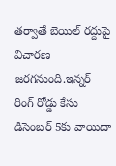తర్వాతే బెయిల్‌ రద్దుపై విచారణ జరగనుంది.ఇన్నర్‌ రింగ్‌ రోడ్డు కేసు డిసెంబర్‌ 5కు వాయిదా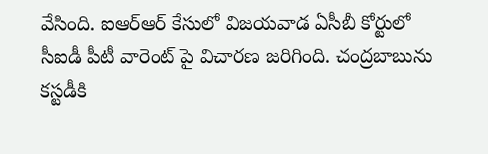వేసింది. ఐఆర్ఆర్ కేసులో విజయవాడ ఏసీబీ కోర్టులో సీఐడీ పీటీ వారెంట్ పై విచారణ జరిగింది. చంద్రబాబును కస్టడీకి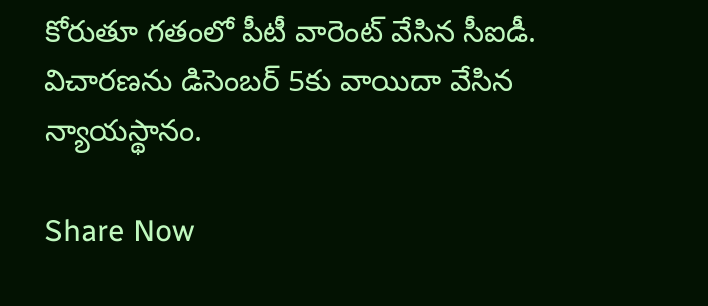కోరుతూ గతంలో పీటీ వారెంట్ వేసిన సీఐడీ. విచారణను డిసెంబర్ 5కు వాయిదా వేసిన న్యాయస్థానం.

Share Now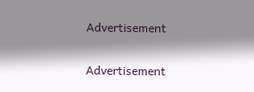Advertisement


Advertisement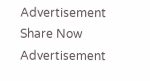Advertisement
Share Now
Advertisement